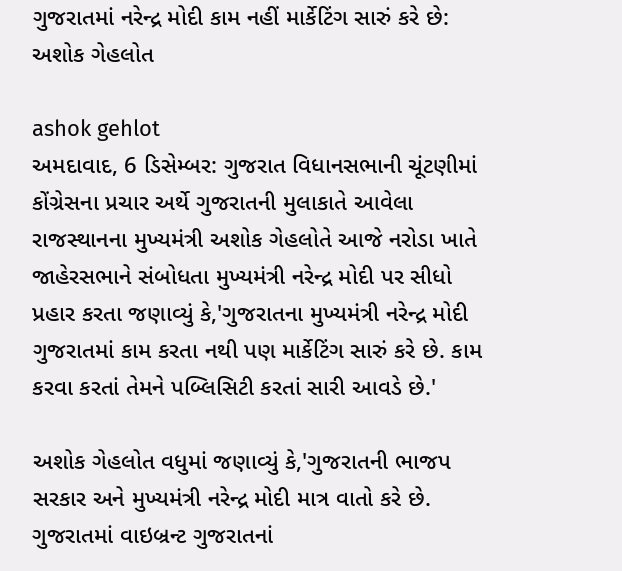ગુજરાતમાં નરેન્દ્ર મોદી કામ નહીં માર્કેટિંગ સારું કરે છે: અશોક ગેહલોત

ashok gehlot
અમદાવાદ, 6 ડિસેમ્બર: ગુજરાત વિધાનસભાની ચૂંટણીમાં કોંગ્રેસના પ્રચાર અર્થે ગુજરાતની મુલાકાતે આવેલા રાજસ્થાનના મુખ્યમંત્રી અશોક ગેહલોતે આજે નરોડા ખાતે જાહેરસભાને સંબોધતા મુખ્યમંત્રી નરેન્દ્ર મોદી પર સીધો પ્રહાર કરતા જણાવ્યું કે,'ગુજરાતના મુખ્યમંત્રી નરેન્દ્ર મોદી ગુજરાતમાં કામ કરતા નથી પણ માર્કેટિંગ સારું કરે છે. કામ કરવા કરતાં તેમને પબ્લિસિટી કરતાં સારી આવડે છે.'

અશોક ગેહલોત વધુમાં જણાવ્યું કે,'ગુજરાતની ભાજપ સરકાર અને મુખ્યમંત્રી નરેન્દ્ર મોદી માત્ર વાતો કરે છે. ગુજરાતમાં વાઇબ્રન્ટ ગુજરાતનાં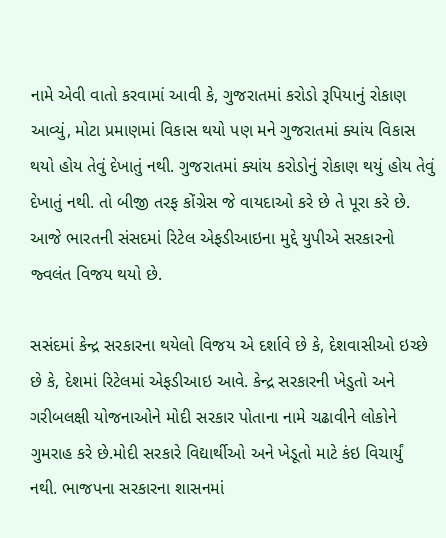નામે એવી વાતો કરવામાં આવી કે, ગુજરાતમાં કરોડો રૂપિયાનું રોકાણ આવ્યું, મોટા પ્રમાણમાં વિકાસ થયો પણ મને ગુજરાતમાં ક્યાંય વિકાસ થયો હોય તેવું દેખાતું નથી. ગુજરાતમાં ક્યાંય કરોડોનું રોકાણ થયું હોય તેવું દેખાતું નથી. તો બીજી તરફ કોંગ્રેસ જે વાયદાઓ કરે છે તે પૂરા કરે છે. આજે ભારતની સંસદમાં રિટેલ એફડીઆઇના મુદ્દે યુપીએ સરકારનો જ્વલંત વિજય થયો છે.

સસંદમાં કેન્દ્ર સરકારના થયેલો વિજય એ દર્શાવે છે કે, દેશવાસીઓ ઇચ્છે છે કે, દેશમાં રિટેલમાં એફડીઆઇ આવે. કેન્દ્ર સરકારની ખેડુતો અને ગરીબલક્ષી યોજનાઓને મોદી સરકાર પોતાના નામે ચઢાવીને લોકોને ગુમરાહ કરે છે.મોદી સરકારે વિદ્યાર્થીઓ અને ખેડૂતો માટે કંઇ વિચાર્યું નથી. ભાજપના સરકારના શાસનમાં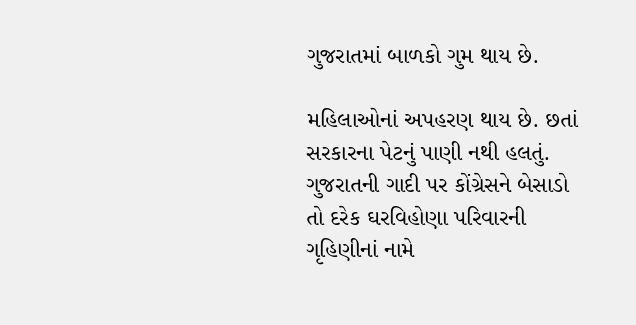ગુજરાતમાં બાળકો ગુમ થાય છે.

મહિલાઓનાં અપહરણ થાય છે. છતાં સરકારના પેટનું પાણી નથી હલતું. ગુજરાતની ગાદી પર કોંગ્રેસને બેસાડો તો દરેક ઘરવિહોણા પરિવારની ગૃહિણીનાં નામે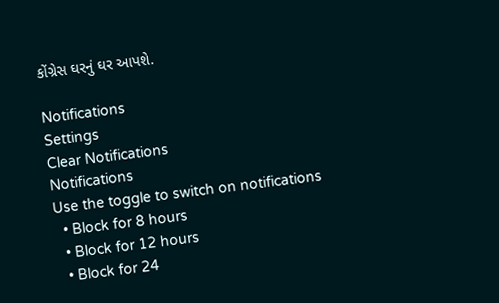કોંગ્રેસ ઘરનું ઘર આપશે.

Notifications
Settings
Clear Notifications
Notifications
Use the toggle to switch on notifications
  • Block for 8 hours
  • Block for 12 hours
  • Block for 24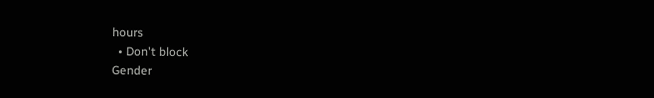hours
  • Don't block
Gender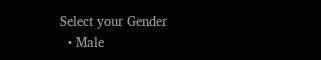Select your Gender
  • Male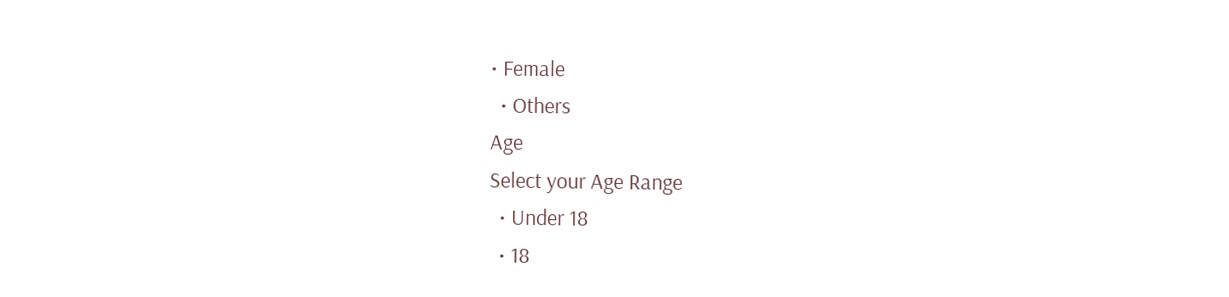• Female
  • Others
Age
Select your Age Range
  • Under 18
  • 18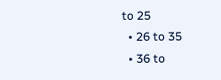to 25
  • 26 to 35
  • 36 to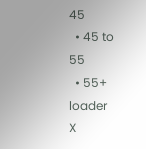45
  • 45 to 55
  • 55+
loader
X